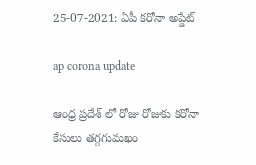25-07-2021: ఏపీ కరోనా అప్డేట్

ap corona update

ఆంధ్ర ప్రదేశ్ లో రోజు రోజుకు కరోనా కేసులు తగ్గగుమఖం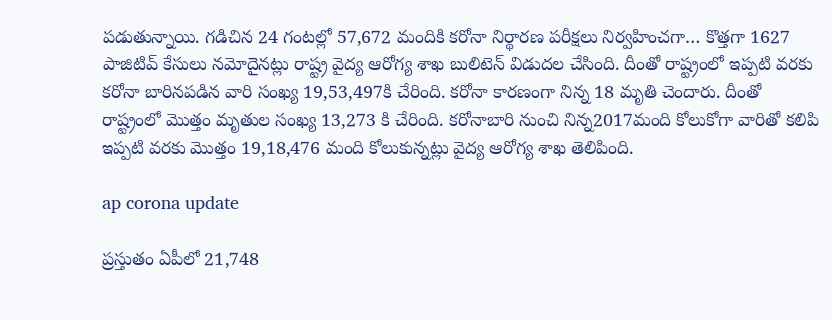పడుతున్నాయి. గడిచిన 24 గంటల్లో 57,672 మందికి కరోనా నిర్థారణ పరీక్షలు నిర్వహించగా… కొత్తగా 1627 పాజిటివ్‌ కేసులు నమోదైనట్లు రాష్ట్ర వైద్య ఆరోగ్య శాఖ బులిటెన్‌ విడుదల చేసింది. దీంతో రాష్ట్రంలో ఇప్పటి వరకు కరోనా బారినపడిన వారి సంఖ్య 19,53,497కి చేరింది. కరోనా కారణంగా నిన్న 18 మృతి చెందారు. దీంతో రాష్ట్రంలో మొత్తం మృతుల సంఖ్య 13,273 కి చేరింది. కరోనాబారి నుంచి నిన్న2017మంది కోలుకోగా వారితో కలిపి ఇప్పటి వరకు మొత్తం 19,18,476 మంది కోలుకున్నట్లు వైద్య ఆరోగ్య శాఖ తెలిపింది.

ap corona update

ప్రస్తుతం ఏపీలో 21,748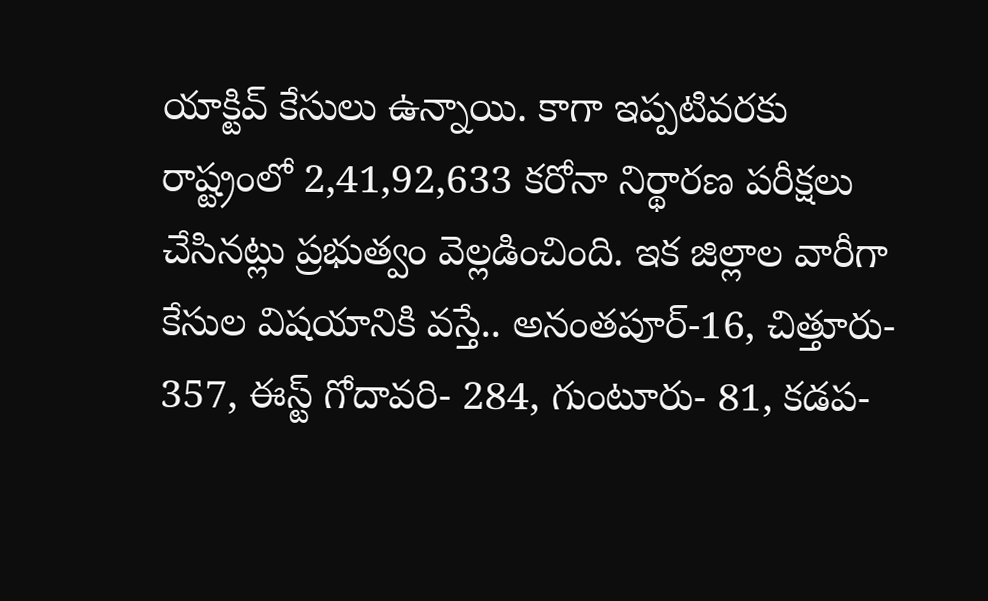యాక్టివ్‌ కేసులు ఉన్నాయి. కాగా ఇప్పటివరకు రాష్ట్రంలో 2,41,92,633 కరోనా నిర్థారణ పరీక్షలు చేసినట్లు ప్రభుత్వం వెల్లడించింది. ఇక జిల్లాల వారీగా కేసుల విషయానికి వస్తే.. అనంతపూర్-16, చిత్తూరు- 357, ఈస్ట్ గోదావరి- 284, గుంటూరు- 81, కడప-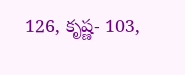126, కృష్ణ- 103,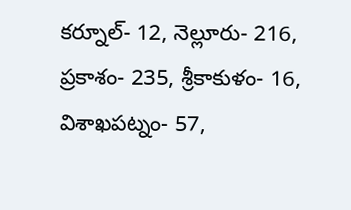కర్నూల్- 12, నెల్లూరు- 216, ప్రకాశం- 235, శ్రీకాకుళం- 16, విశాఖపట్నం- 57,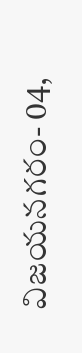విజయనగరం- 04,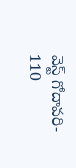వెస్ట్ గోదావరి- 110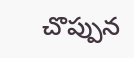చొప్పున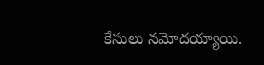కేసులు నమోదయ్యాయి.